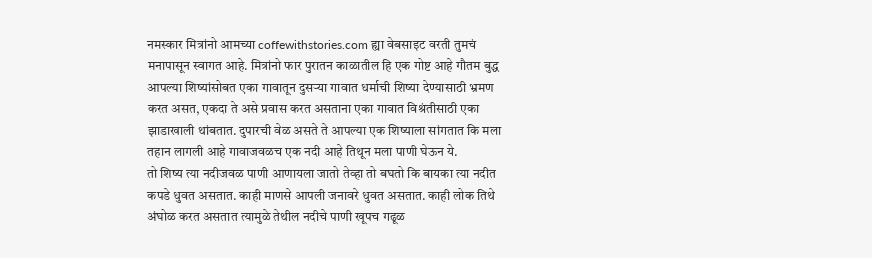नमस्कार मित्रांनो आमच्या coffewithstories.com ह्या वेबसाइट वरती तुमचं मनापासून स्वागत आहे. मित्रांनो फार पुरातन काळातील हि एक गोष्ट आहे गौतम बुद्ध आपल्या शिष्यांसोबत एका गावातून दुसऱ्या गावात धर्माची शिष्या देण्यासाठी भ्रमण करत असत, एकदा ते असे प्रवास करत असताना एका गावात विश्रंतीसाठी एका झाडाखाली थांबतात. दुपारची वेळ असते ते आपल्या एक शिष्याला सांगतात कि मला तहान लागली आहे गावाजवळच एक नदी आहे तिथून मला पाणी घेऊन ये.
तो शिष्य त्या नदीजवळ पाणी आणायला जातो तेव्हा तो बघतो कि बायका त्या नदीत कपडे धुवत असतात. काही माणसे आपली जनावरे धुवत असतात. काही लोक तिथे अंघोळ करत असतात त्यामुळे तेथील नदीचे पाणी खूपच गढूळ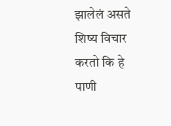झालेलं असते शिष्य विचार करतो कि हे पाणी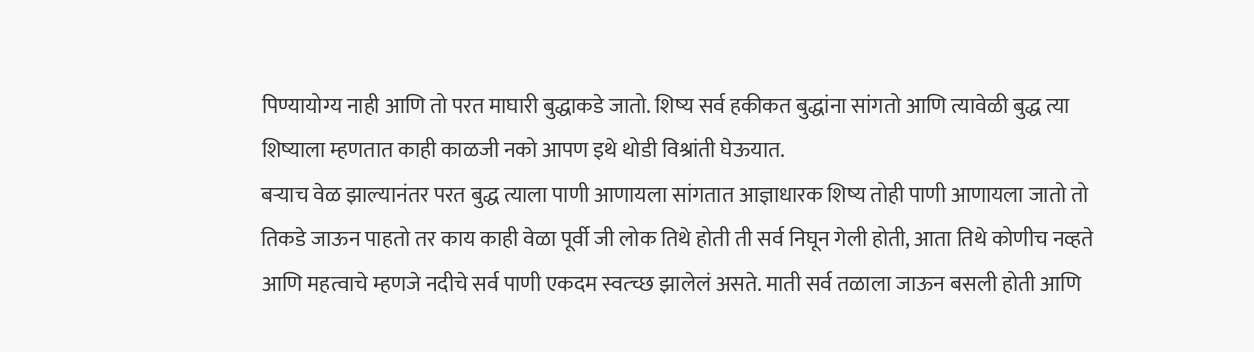पिण्यायोग्य नाही आणि तो परत माघारी बुद्धाकडे जातो. शिष्य सर्व हकीकत बुद्धांना सांगतो आणि त्यावेळी बुद्ध त्या शिष्याला म्हणतात काही काळजी नको आपण इथे थोडी विश्रांती घेऊयात.
बऱ्याच वेळ झाल्यानंतर परत बुद्ध त्याला पाणी आणायला सांगतात आज्ञाधारक शिष्य तोही पाणी आणायला जातो तो तिकडे जाऊन पाहतो तर काय काही वेळा पूर्वी जी लोक तिथे होती ती सर्व निघून गेली होती, आता तिथे कोणीच नव्हते आणि महत्वाचे म्हणजे नदीचे सर्व पाणी एकदम स्वत्च्छ झालेलं असते. माती सर्व तळाला जाऊन बसली होती आणि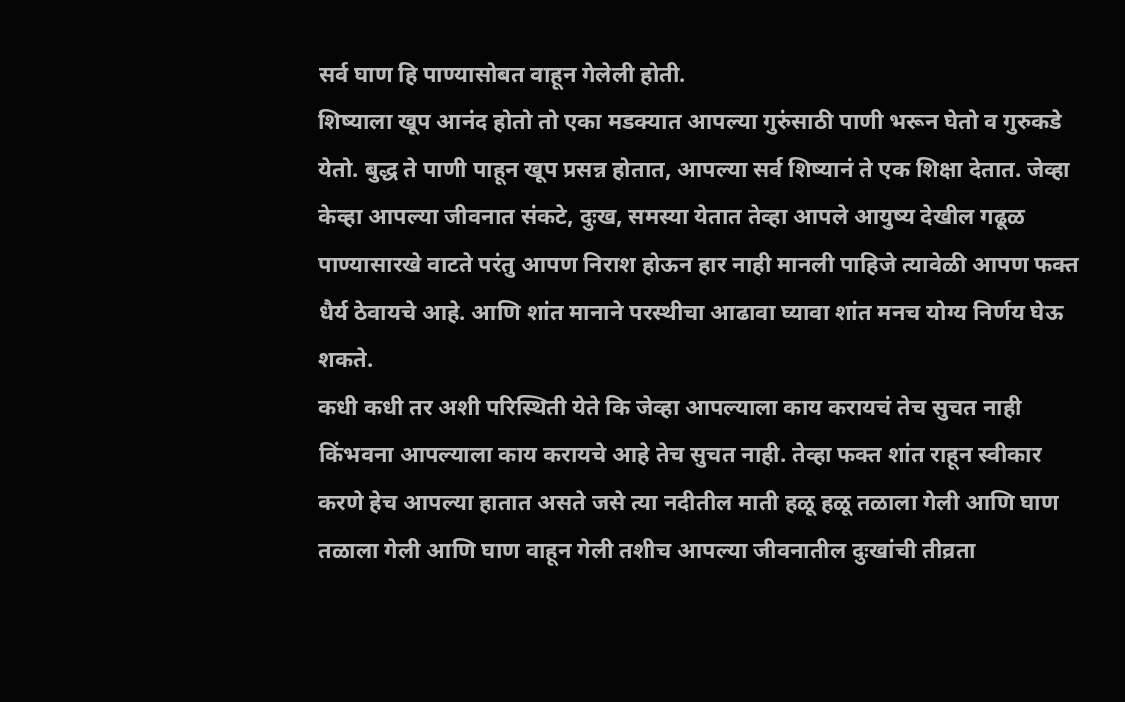सर्व घाण हि पाण्यासोबत वाहून गेलेली होती.
शिष्याला खूप आनंद होतो तो एका मडक्यात आपल्या गुरुंसाठी पाणी भरून घेतो व गुरुकडे येतो. बुद्ध ते पाणी पाहून खूप प्रसन्न होतात, आपल्या सर्व शिष्यानं ते एक शिक्षा देतात. जेव्हा केव्हा आपल्या जीवनात संकटे, दुःख, समस्या येतात तेव्हा आपले आयुष्य देखील गढूळ पाण्यासारखे वाटते परंतु आपण निराश होऊन हार नाही मानली पाहिजे त्यावेळी आपण फक्त धैर्य ठेवायचे आहे. आणि शांत मानाने परस्थीचा आढावा घ्यावा शांत मनच योग्य निर्णय घेऊ शकते.
कधी कधी तर अशी परिस्थिती येते कि जेव्हा आपल्याला काय करायचं तेच सुचत नाही किंभवना आपल्याला काय करायचे आहे तेच सुचत नाही. तेव्हा फक्त शांत राहून स्वीकार करणे हेच आपल्या हातात असते जसे त्या नदीतील माती हळू हळू तळाला गेली आणि घाण तळाला गेली आणि घाण वाहून गेली तशीच आपल्या जीवनातील दुःखांची तीव्रता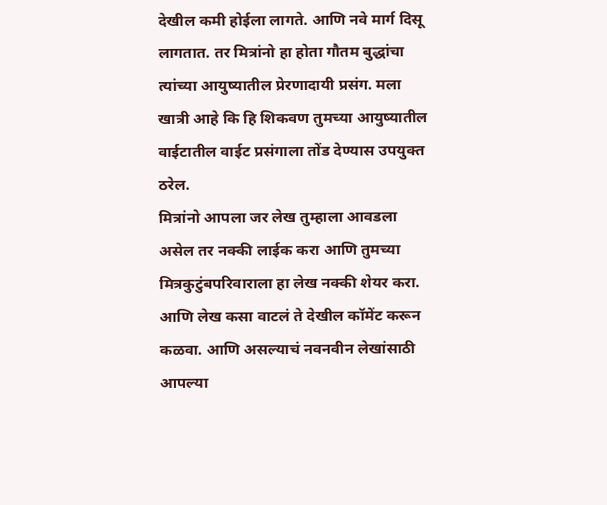देखील कमी होईला लागते. आणि नवे मार्ग दिसू लागतात. तर मित्रांनो हा होता गौतम बुद्धांचा त्यांच्या आयुष्यातील प्रेरणादायी प्रसंग. मला खात्री आहे कि हि शिकवण तुमच्या आयुष्यातील वाईटातील वाईट प्रसंगाला तोंड देण्यास उपयुक्त ठरेल.
मित्रांनो आपला जर लेख तुम्हाला आवडला असेल तर नक्की लाईक करा आणि तुमच्या मित्रकुटुंबपरिवाराला हा लेख नक्की शेयर करा. आणि लेख कसा वाटलं ते देखील कॉमेंट करून कळवा. आणि असल्याचं नवनवीन लेखांसाठी आपल्या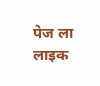पेज ला लाइक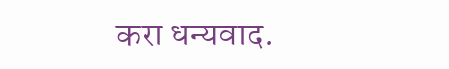करा धन्यवाद.